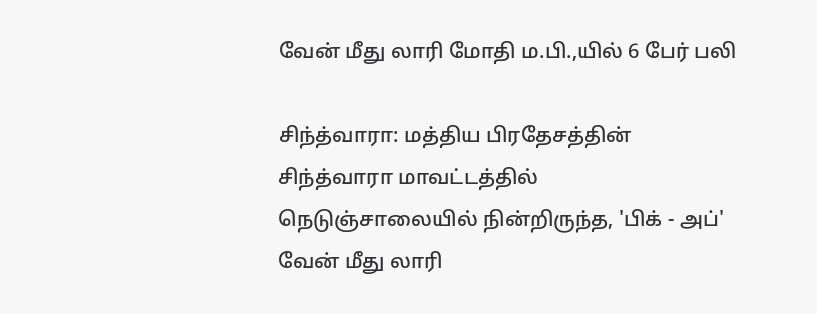வேன் மீது லாரி மோதி ம.பி.,யில் 6 பேர் பலி

சிந்த்வாரா: மத்திய பிரதேசத்தின் சிந்த்வாரா மாவட்டத்தில் நெடுஞ்சாலையில் நின்றிருந்த, 'பிக் - அப்' வேன் மீது லாரி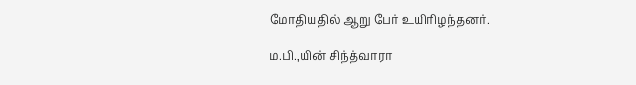மோதியதில் ஆறு பேர் உயிரிழந்தனர்.

ம.பி.,யின் சிந்த்வாரா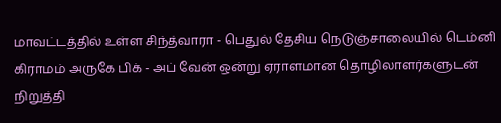மாவட்டத்தில் உள்ள சிந்த்வாரா - பெதுல் தேசிய நெடுஞ்சாலையில் டெம்னி கிராமம் அருகே பிக் - அப் வேன் ஒன்று ஏராளமான தொழிலாளர்களுடன் நிறுத்தி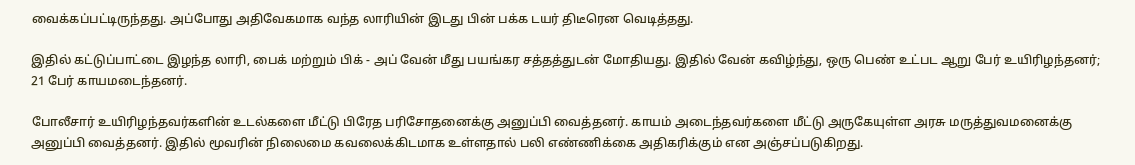வைக்கப்பட்டிருந்தது. அப்போது அதிவேகமாக வந்த லாரியின் இடது பின் பக்க டயர் திடீரென வெடித்தது.

இதில் கட்டுப்பாட்டை இழந்த லாரி, பைக் மற்றும் பிக் - அப் வேன் மீது பயங்கர சத்தத்துடன் மோதியது. இதில் வேன் கவிழ்ந்து, ஒரு பெண் உட்பட ஆறு பேர் உயிரிழந்தனர்; 21 பேர் காயமடைந்தனர்.

போலீசார் உயிரிழந்தவர்களின் உடல்களை மீட்டு பிரேத பரிசோதனைக்கு அனுப்பி வைத்தனர். காயம் அடைந்தவர்களை மீட்டு அருகேயுள்ள அரசு மருத்துவமனைக்கு அனுப்பி வைத்தனர். இதில் மூவரின் நிலைமை கவலைக்கிடமாக உள்ளதால் பலி எண்ணிக்கை அதிகரிக்கும் என அஞ்சப்படுகிறது.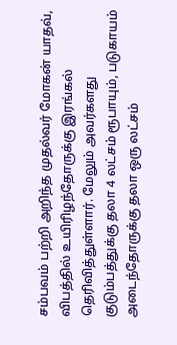சம்பவம் பற்றி அறிந்த முதல்வர் மோகன் யாதவ், விபத்தில் உயிரிழந்தோருக்கு இரங்கல் தெரிவித்துள்ளார். மேலும் அவர்களது குடும்பத்துக்கு தலா 4 லட்சம் ரூபாயும், படுகாயம் அடைந்தோருக்கு தலா ஒரு லட்சம்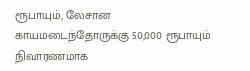ரூபாயும், லேசான காயமடைந்தோருக்கு 50,000 ரூபாயும் நிவாரணமாக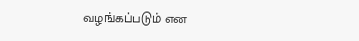வழங்கப்படும் என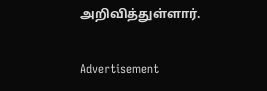அறிவித்துள்ளார்.

Advertisement